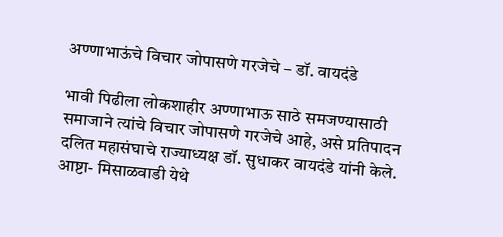अण्णाभाऊंचे विचार जोपासणे गरजेचे – डॉ. वायदंडे

भावी पिढीला लोकशाहीर अण्णाभाऊ साठे समजण्यासाठी समाजाने त्यांचे विचार जोपासणे गरजेचे आहे, असे प्रतिपादन दलित महासंघाचे राज्याध्यक्ष डॉ. सुधाकर वायदंडे यांनी केले. आष्टा- मिसाळवाडी येथे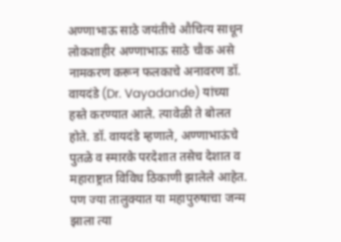अण्णाभाऊ साठे जयंतीचे औचित्य साधून लोकशाहीर अण्णाभाऊ साठे चौक असे नामकरण करून फलकाचे अनावरण डॉ. वायदंडे (Dr. Vayadande) यांच्या हस्ते करण्यात आले. त्यावेळी ते बोलत होते. डॉ. वायदंडे म्हणाले, अण्णाभाऊंचे पुतळे व स्मारके परदेशात तसेच देशात व महाराष्ट्रात विविध ठिकाणी झालेले आहेत. पण ज्या तालुक्यात या महापुरुषाचा जन्म झाला त्या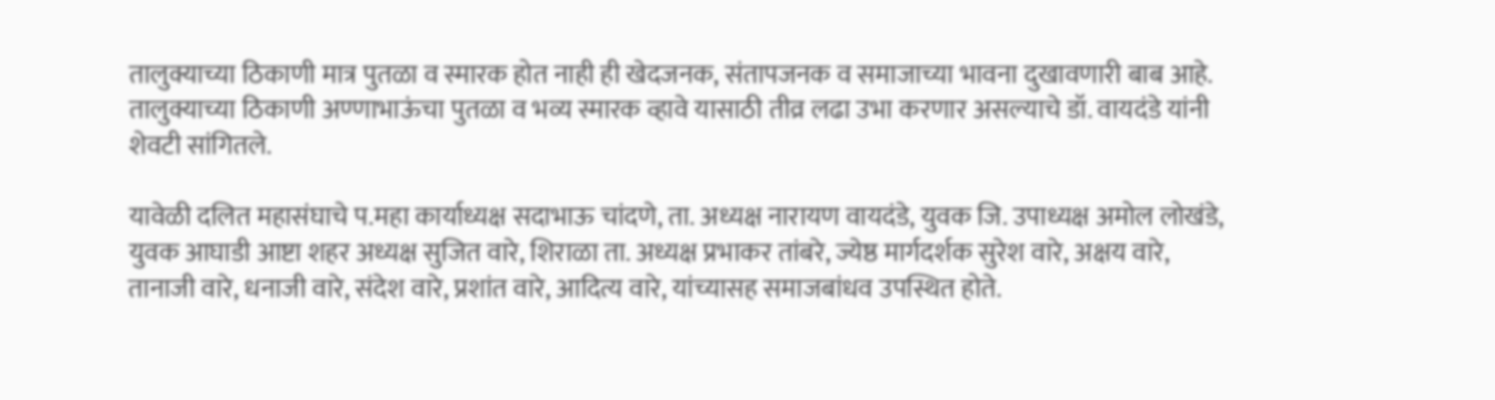तालुक्याच्या ठिकाणी मात्र पुतळा व स्मारक होत नाही ही खेदजनक, संतापजनक व समाजाच्या भावना दुखावणारी बाब आहे. तालुक्याच्या ठिकाणी अण्णाभाऊंचा पुतळा व भव्य स्मारक व्हावे यासाठी तीव्र लढा उभा करणार असल्याचे डॉ. वायदंडे यांनी शेवटी सांगितले.

यावेळी दलित महासंघाचे प.महा कार्याध्यक्ष सदाभाऊ चांदणे, ता. अध्यक्ष नारायण वायदंडे, युवक जि. उपाध्यक्ष अमोल लोखंडे, युवक आघाडी आष्टा शहर अध्यक्ष सुजित वारे, शिराळा ता. अध्यक्ष प्रभाकर तांबरे, ज्येष्ठ मार्गदर्शक सुरेश वारे, अक्षय वारे, तानाजी वारे, धनाजी वारे, संदेश वारे, प्रशांत वारे, आदित्य वारे, यांच्यासह समाजबांधव उपस्थित होते.